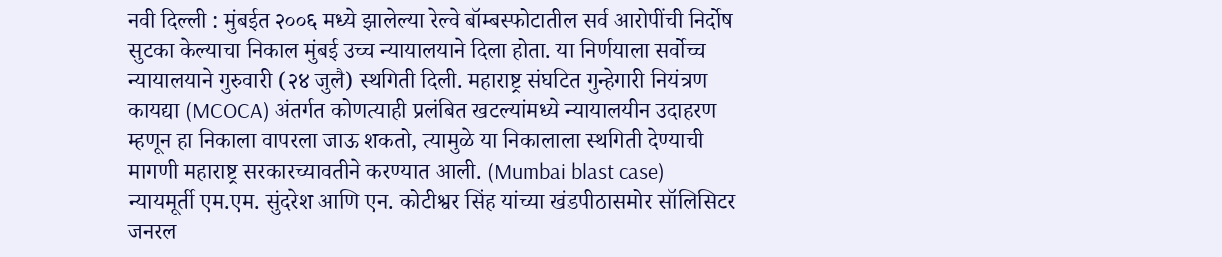नवी दिल्ली : मुंबईत २००६ मध्ये झालेल्या रेल्वे बॉम्बस्फोटातील सर्व आरोपींची निर्दोष सुटका केल्याचा निकाल मुंबई उच्च न्यायालयाने दिला होता. या निर्णयाला सर्वोच्च न्यायालयाने गुरुवारी (२४ जुलै) स्थगिती दिली. महाराष्ट्र संघटित गुन्हेगारी नियंत्रण कायद्या (MCOCA) अंतर्गत कोणत्याही प्रलंबित खटल्यांमध्ये न्यायालयीन उदाहरण म्हणून हा निकाला वापरला जाऊ शकतो, त्यामुळे या निकालाला स्थगिती देण्याची मागणी महाराष्ट्र सरकारच्यावतीने करण्यात आली. (Mumbai blast case)
न्यायमूर्ती एम.एम. सुंदरेश आणि एन. कोटीश्वर सिंह यांच्या खंडपीठासमोर सॉलिसिटर जनरल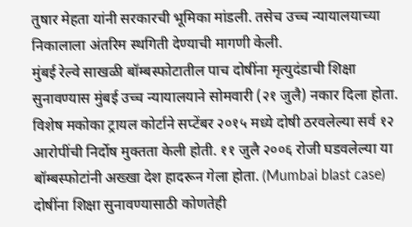तुषार मेहता यांनी सरकारची भूमिका मांडली. तसेच उच्च न्यायालयाच्या निकालाला अंतरिम स्थगिती देण्याची मागणी केली.
मुंबई रेल्वे साखळी बॉम्बस्फोटातील पाच दोषींना मृत्युदंडाची शिक्षा सुनावण्यास मुंबई उच्च न्यायालयाने सोमवारी (२१ जुलै) नकार दिला होता. विशेष मकोका ट्रायल कोर्टाने सप्टेंबर २०१५ मध्ये दोषी ठरवलेल्या सर्व १२ आरोपींची निर्दोष मुक्तता केली होती. ११ जुलै २००६ रोजी घडवलेल्या या बॉम्बस्फोटांनी अख्खा देश हादरून गेला होता. (Mumbai blast case)
दोषींना शिक्षा सुनावण्यासाठी कोणतेही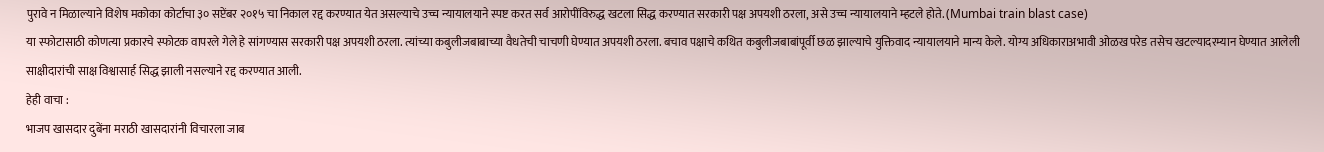पुरावे न मिळाल्याने विशेष मकोका कोर्टाचा ३० सप्टेंबर २०१५ चा निकाल रद्द करण्यात येत असल्याचे उच्च न्यायालयाने स्पष्ट करत सर्व आरोपींविरुद्ध खटला सिद्ध करण्यात सरकारी पक्ष अपयशी ठरला, असे उच्च न्यायालयाने म्हटले होते. (Mumbai train blast case)
या स्फोटासाठी कोणत्या प्रकारचे स्फोटक वापरले गेले हे सांगण्यास सरकारी पक्ष अपयशी ठरला. त्यांच्या कबुलीजबाबाच्या वैधतेची चाचणी घेण्यात अपयशी ठरला. बचाव पक्षाचे कथित कबुलीजबाबांपूर्वी छळ झाल्याचे युक्तिवाद न्यायालयाने मान्य केले. योग्य अधिकाराअभावी ओळख परेड तसेच खटल्यादरम्यान घेण्यात आलेली साक्षीदारांची साक्ष विश्वासार्ह सिद्ध झाली नसल्याने रद्द करण्यात आली.
हेही वाचा :
भाजप खासदार दुबेंना मराठी खासदारांनी विचारला जाब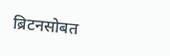ब्रिटनसोबत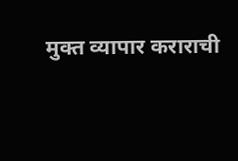मुक्त व्यापार कराराची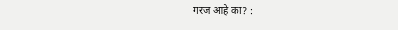गरज आहे का? :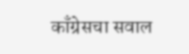काँग्रेसचा सवाल